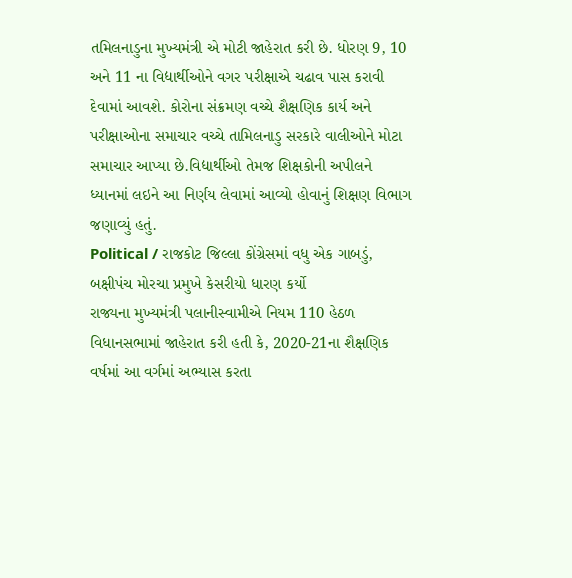તમિલનાડુના મુખ્યમંત્રી એ મોટી જાહેરાત કરી છે. ધોરણ 9, 10 અને 11 ના વિદ્યાર્થીઓને વગર પરીક્ષાએ ચઢાવ પાસ કરાવી દેવામાં આવશે. કોરોના સંક્રમણ વચ્ચે શૈક્ષણિક કાર્ય અને પરીક્ષાઓના સમાચાર વચ્ચે તામિલનાડુ સરકારે વાલીઓને મોટા સમાચાર આપ્યા છે.વિદ્યાર્થીઓ તેમજ શિક્ષકોની અપીલને ધ્યાનમાં લઇને આ નિર્ણય લેવામાં આવ્યો હોવાનું શિક્ષણ વિભાગ જણાવ્યું હતું.
Political / રાજકોટ જિલ્લા કોંગ્રેસમાં વધુ એક ગાબડું, બક્ષીપંચ મોરચા પ્રમુખે કેસરીયો ધારણ કર્યો
રાજ્યના મુખ્યમંત્રી પલાનીસ્વામીએ નિયમ 110 હેઠળ વિધાનસભામાં જાહેરાત કરી હતી કે, 2020-21ના શૈક્ષણિક વર્ષમાં આ વર્ગમાં અભ્યાસ કરતા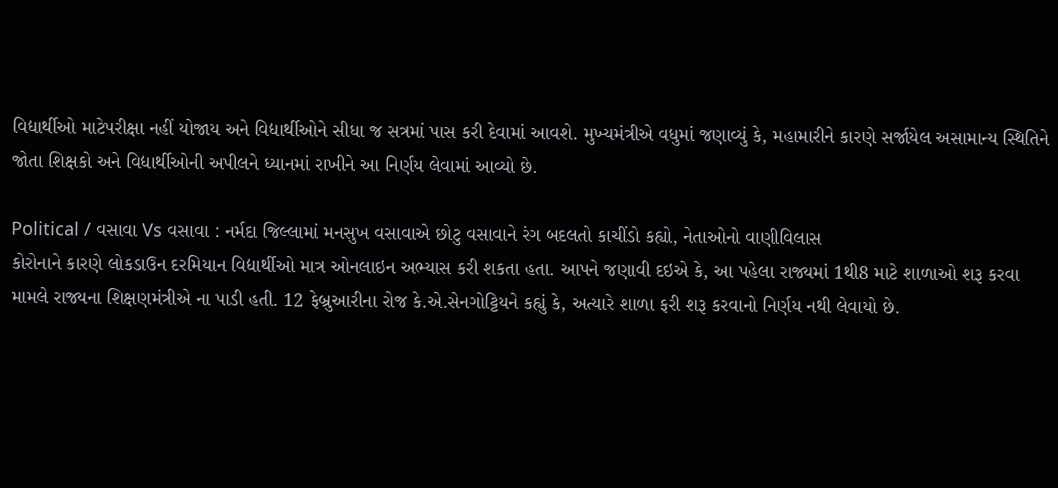વિદ્યાર્થીઓ માટેપરીક્ષા નહીં યોજાય અને વિદ્યાર્થીઓને સીધા જ સત્રમાં પાસ કરી દેવામાં આવશે. મુખ્યમંત્રીએ વધુમાં જણાવ્યું કે, મહામારીને કારણે સર્જાયેલ અસામાન્ય સ્થિતિને જોતા શિક્ષકો અને વિદ્યાર્થીઓની અપીલને ધ્યાનમાં રાખીને આ નિર્ણય લેવામાં આવ્યો છે.

Political / વસાવા Vs વસાવા : નર્મદા જિલ્લામાં મનસુખ વસાવાએ છોટુ વસાવાને રંગ બદલતો કાચીંડો કહ્યો, નેતાઓનો વાણીવિલાસ
કોરોનાને કારણે લોકડાઉન દરમિયાન વિદ્યાર્થીઓ માત્ર ઓનલાઇન અભ્યાસ કરી શકતા હતા. આપને જણાવી દઇએ કે, આ પહેલા રાજ્યમાં 1થી8 માટે શાળાઓ શરૂ કરવા મામલે રાજ્યના શિક્ષણમંત્રીએ ના પાડી હતી. 12 ફેબ્રુઆરીના રોજ કે.એ.સેનગોટ્ટિયને કહ્યું કે, અત્યારે શાળા ફરી શરૂ કરવાનો નિર્ણય નથી લેવાયો છે.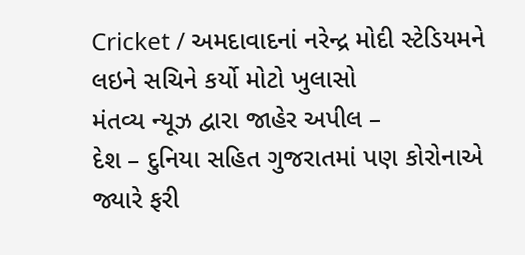Cricket / અમદાવાદનાં નરેન્દ્ર મોદી સ્ટેડિયમને લઇને સચિને કર્યો મોટો ખુલાસો
મંતવ્ય ન્યૂઝ દ્વારા જાહેર અપીલ –
દેશ – દુનિયા સહિત ગુજરાતમાં પણ કોરોનાએ જ્યારે ફરી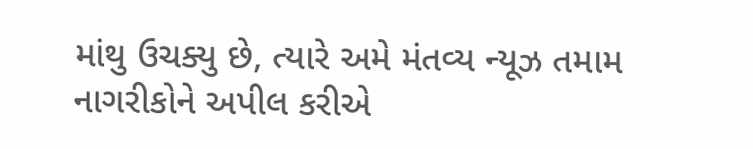માંથુ ઉચક્યુ છે, ત્યારે અમે મંતવ્ય ન્યૂઝ તમામ નાગરીકોને અપીલ કરીએ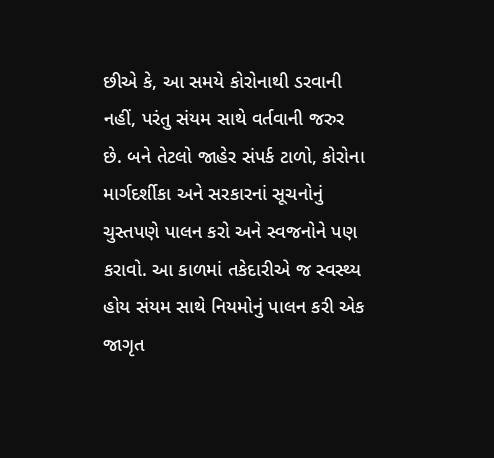છીએ કે, આ સમયે કોરોનાથી ડરવાની નહીં, પરંતુ સંયમ સાથે વર્તવાની જરુર છે. બને તેટલો જાહેર સંપર્ક ટાળો, કોરોના માર્ગદર્શીકા અને સરકારનાં સૂચનોનું ચુસ્તપણે પાલન કરો અને સ્વજનોને પણ કરાવો. આ કાળમાં તકેદારીએ જ સ્વસ્થ્ય હોય સંયમ સાથે નિયમોનું પાલન કરી એક જાગૃત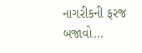નાગરીકની ફરજ બજાવો…